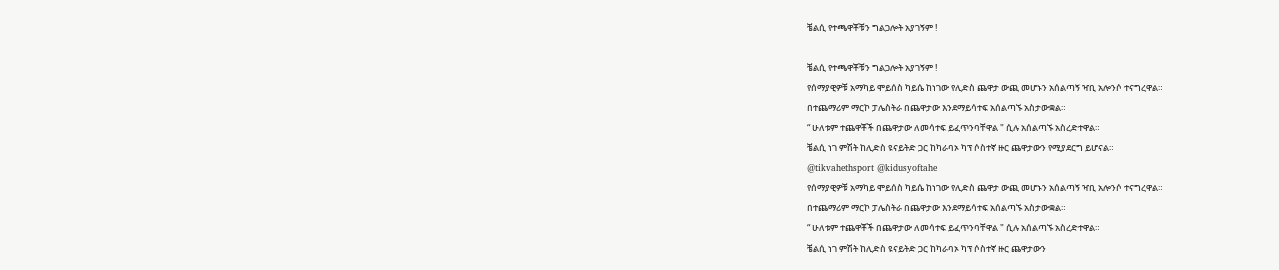ቼልሲ የተጫዋቾቹን ግልጋሎት አያገኝም !

ቼልሲ የተጫዋቾቹን ግልጋሎት አያገኝም !
የሰማያዊዎቹ አማካይ ሞይሰስ ካይሴ ከነገው የሊድስ ጨዋታ ውጪ መሆኑን አሰልጣኝ ዣቢ አሎንሶ ተናግረዋል።
በተጨማሪም ማርኮ ፓሌስትራ በጨዋታው እንደማይሳተፍ አሰልጣኙ አስታውቋል።
“ ሁለቱም ተጨዋቾች በጨዋታው ለመሳተፍ ይፈጥንባቸዋል " ሲሉ አሰልጣኙ አስረድተዋል።
ቼልሲ ነገ ምሽት ከሊድስ ዩናይትድ ጋር ከካራባኦ ካፕ ሶስተኛ ዙር ጨዋታውን የሚያደርግ ይሆናል።
@tikvahethsport @kidusyoftahe
የሰማያዊዎቹ አማካይ ሞይሰስ ካይሴ ከነገው የሊድስ ጨዋታ ውጪ መሆኑን አሰልጣኝ ዣቢ አሎንሶ ተናግረዋል።
በተጨማሪም ማርኮ ፓሌስትራ በጨዋታው እንደማይሳተፍ አሰልጣኙ አስታውቋል።
“ ሁለቱም ተጨዋቾች በጨዋታው ለመሳተፍ ይፈጥንባቸዋል " ሲሉ አሰልጣኙ አስረድተዋል።
ቼልሲ ነገ ምሽት ከሊድስ ዩናይትድ ጋር ከካራባኦ ካፕ ሶስተኛ ዙር ጨዋታውን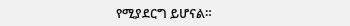የሚያደርግ ይሆናል።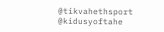@tikvahethsport @kidusyoftahe